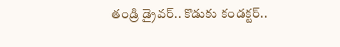తండ్రి డ్రైవర్‌.. కొడుకు కండక్టర్‌..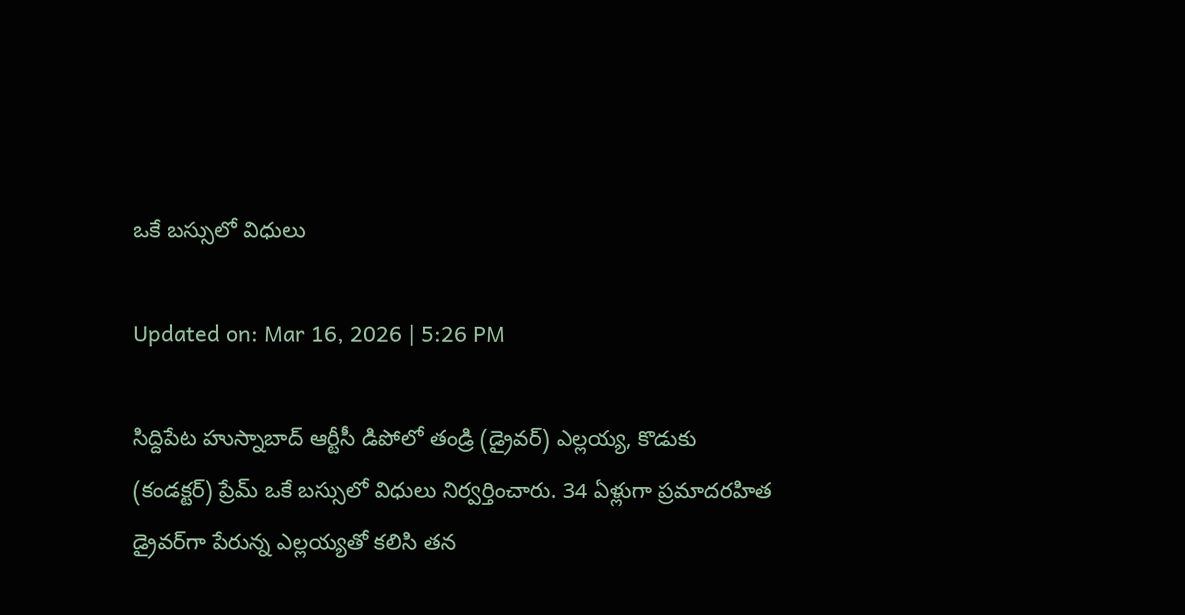ఒకే బస్సులో విధులు

Updated on: Mar 16, 2026 | 5:26 PM

సిద్దిపేట హుస్నాబాద్ ఆర్టీసీ డిపోలో తండ్రి (డ్రైవర్) ఎల్లయ్య, కొడుకు (కండక్టర్) ప్రేమ్ ఒకే బస్సులో విధులు నిర్వర్తించారు. 34 ఏళ్లుగా ప్రమాదరహిత డ్రైవర్‌గా పేరున్న ఎల్లయ్యతో కలిసి తన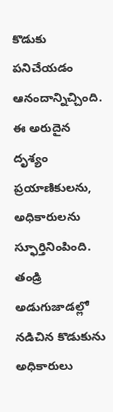కొడుకు పనిచేయడం ఆనందాన్నిచ్చింది. ఈ అరుదైన దృశ్యం ప్రయాణికులను, అధికారులను స్ఫూర్తినింపింది. తండ్రి అడుగుజాడల్లో నడిచిన కొడుకును అధికారులు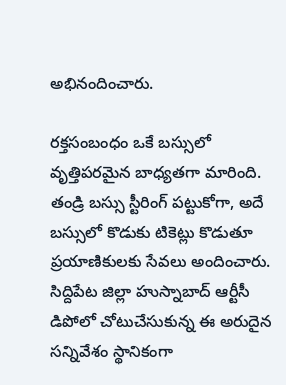అభినందించారు.

రక్తసంబంధం ఒకే బస్సులో వృత్తిపరమైన బాధ్యతగా మారింది. తండ్రి బస్సు స్టీరింగ్ పట్టుకోగా, అదే బస్సులో కొడుకు టికెట్లు కొడుతూ ప్రయాణికులకు సేవలు అందించారు. సిద్దిపేట జిల్లా హుస్నాబాద్ ఆర్టీసీ డిపోలో చోటుచేసుకున్న ఈ అరుదైన సన్నివేశం స్థానికంగా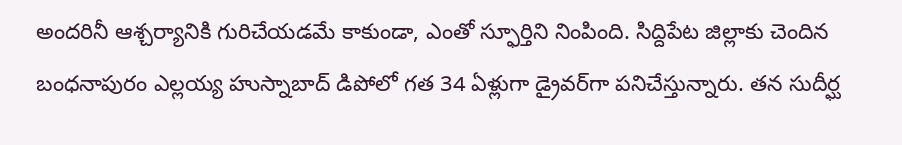అందరినీ ఆశ్చర్యానికి గురిచేయడమే కాకుండా, ఎంతో స్ఫూర్తిని నింపింది. సిద్దిపేట జిల్లాకు చెందిన బంధనాపురం ఎల్లయ్య హుస్నాబాద్ డిపోలో గత 34 ఏళ్లుగా డ్రైవర్‌గా పనిచేస్తున్నారు. తన సుదీర్ఘ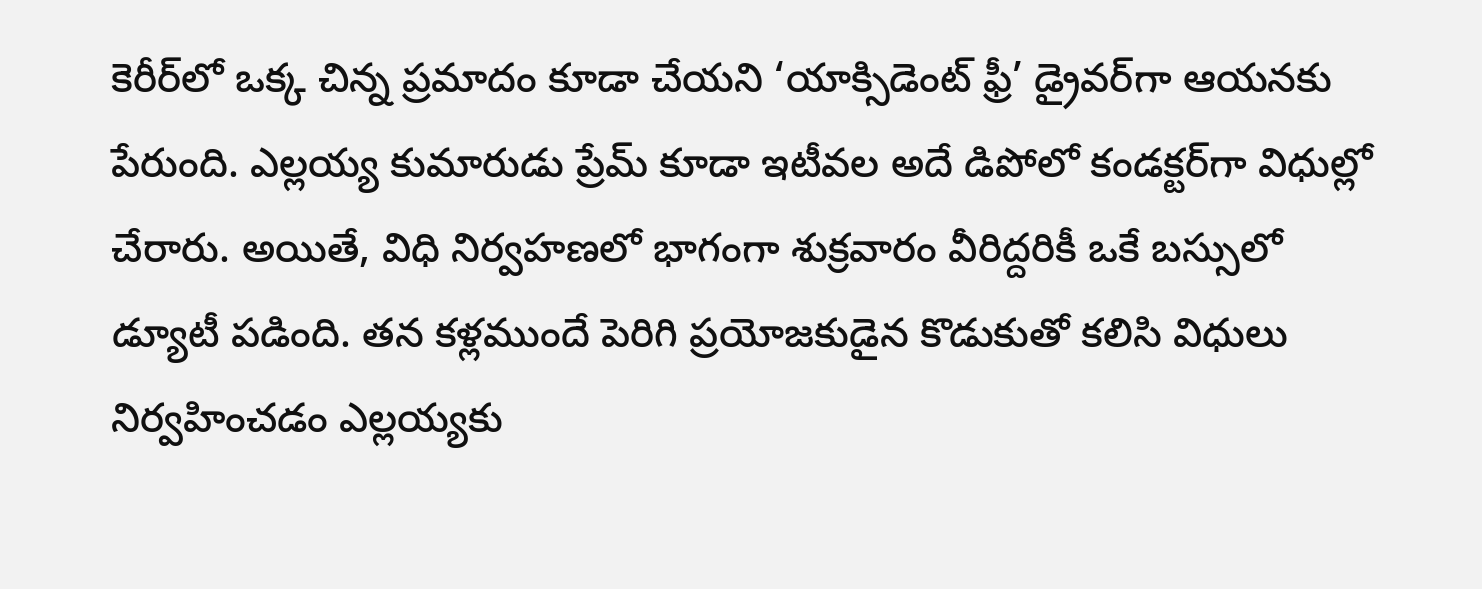కెరీర్‌లో ఒక్క చిన్న ప్రమాదం కూడా చేయని ‘యాక్సిడెంట్ ఫ్రీ’ డ్రైవర్‌గా ఆయనకు పేరుంది. ఎల్లయ్య కుమారుడు ప్రేమ్ కూడా ఇటీవల అదే డిపోలో కండక్టర్‌గా విధుల్లో చేరారు. అయితే, విధి నిర్వహణలో భాగంగా శుక్రవారం వీరిద్దరికీ ఒకే బస్సులో డ్యూటీ పడింది. తన కళ్లముందే పెరిగి ప్రయోజకుడైన కొడుకుతో కలిసి విధులు నిర్వహించడం ఎల్లయ్యకు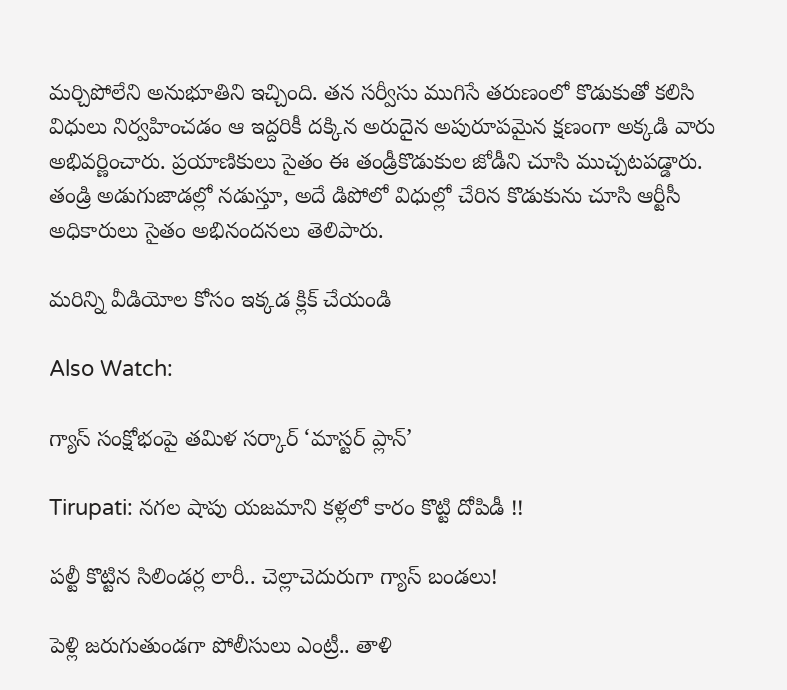మర్చిపోలేని అనుభూతిని ఇచ్చింది. తన సర్వీసు ముగిసే తరుణంలో కొడుకుతో కలిసి విధులు నిర్వహించడం ఆ ఇద్దరికీ దక్కిన అరుదైన అపురూపమైన క్షణంగా అక్కడి వారు అభివర్ణించారు. ప్రయాణికులు సైతం ఈ తండ్రీకొడుకుల జోడీని చూసి ముచ్చటపడ్డారు. తండ్రి అడుగుజాడల్లో నడుస్తూ, అదే డిపోలో విధుల్లో చేరిన కొడుకును చూసి ఆర్టీసీ అధికారులు సైతం అభినందనలు తెలిపారు.

మరిన్ని వీడియోల కోసం ఇక్కడ క్లిక్ చేయండి

Also Watch:

గ్యాస్ సంక్షోభంపై తమిళ సర్కార్ ‘మాస్టర్ ప్లాన్’

Tirupati: నగల షాపు యజమాని కళ్లలో కారం కొట్టి దోపిడీ !!

పల్టీ కొట్టిన సిలిండర్ల లారీ.. చెల్లాచెదురుగా గ్యాస్ బండలు!

పెళ్లి జరుగుతుండగా పోలీసులు ఎంట్రీ.. తాళి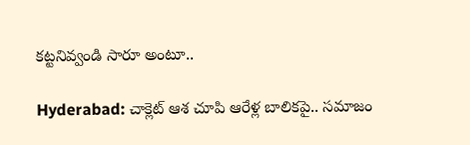కట్టనివ్వండి సారూ అంటూ..

Hyderabad: చాక్లెట్ ఆశ చూపి ఆరేళ్ల బాలికపై.. సమాజం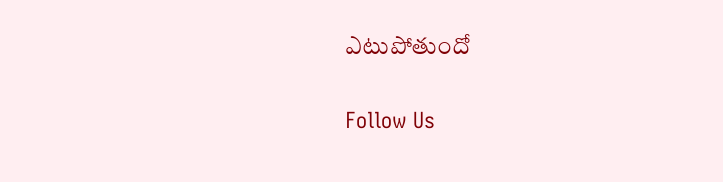ఎటుపోతుందో

Follow Us